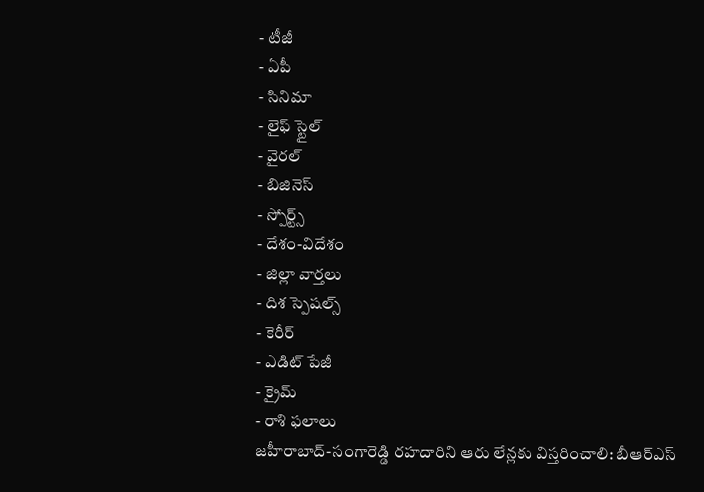- టీజీ
- ఏపీ
- సినిమా
- లైఫ్ స్టైల్
- వైరల్
- బిజినెస్
- స్పోర్ట్స్
- దేశం-విదేశం
- జిల్లా వార్తలు
- దిశ స్పెషల్స్
- కెరీర్
- ఎడిట్ పేజీ
- క్రైమ్
- రాశి ఫలాలు
జహీరాబాద్-సంగారెడ్డి రహదారిని ఆరు లేన్లకు విస్తరించాలి: బీఆర్ఎస్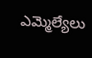ఎమ్మెల్యేలు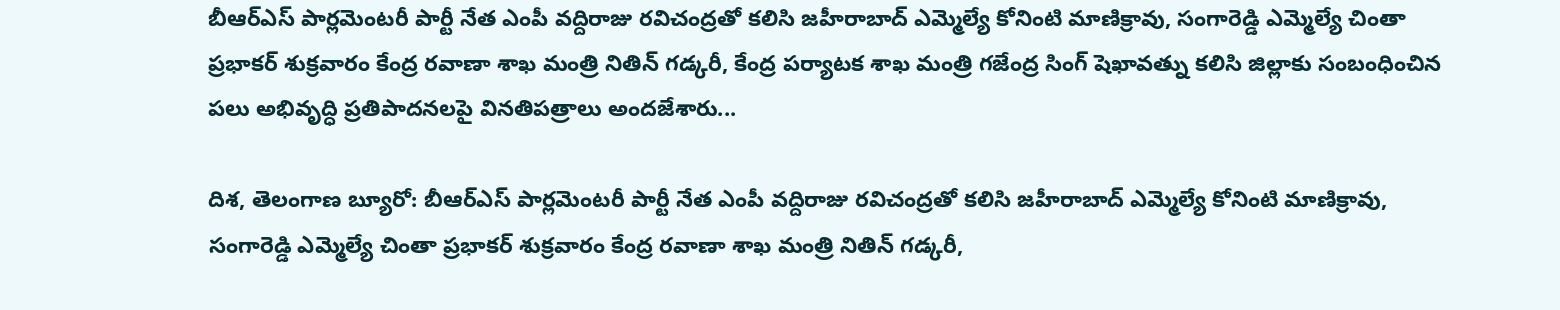బీఆర్ఎస్ పార్లమెంటరీ పార్టీ నేత ఎంపీ వద్దిరాజు రవిచంద్రతో కలిసి జహీరాబాద్ ఎమ్మెల్యే కోనింటి మాణిక్రావు, సంగారెడ్డి ఎమ్మెల్యే చింతా ప్రభాకర్ శుక్రవారం కేంద్ర రవాణా శాఖ మంత్రి నితిన్ గడ్కరీ, కేంద్ర పర్యాటక శాఖ మంత్రి గజేంద్ర సింగ్ షెఖావత్ను కలిసి జిల్లాకు సంబంధించిన పలు అభివృద్ధి ప్రతిపాదనలపై వినతిపత్రాలు అందజేశారు...

దిశ, తెలంగాణ బ్యూరో: బీఆర్ఎస్ పార్లమెంటరీ పార్టీ నేత ఎంపీ వద్దిరాజు రవిచంద్రతో కలిసి జహీరాబాద్ ఎమ్మెల్యే కోనింటి మాణిక్రావు, సంగారెడ్డి ఎమ్మెల్యే చింతా ప్రభాకర్ శుక్రవారం కేంద్ర రవాణా శాఖ మంత్రి నితిన్ గడ్కరీ,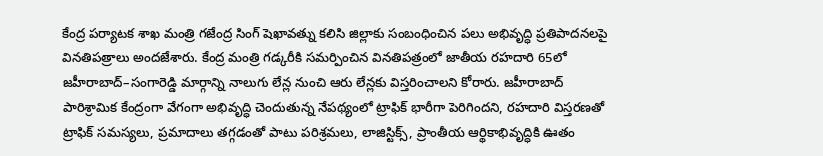కేంద్ర పర్యాటక శాఖ మంత్రి గజేంద్ర సింగ్ షెఖావత్ను కలిసి జిల్లాకు సంబంధించిన పలు అభివృద్ధి ప్రతిపాదనలపై వినతిపత్రాలు అందజేశారు. కేంద్ర మంత్రి గడ్కరీకి సమర్పించిన వినతిపత్రంలో జాతీయ రహదారి 65లో జహీరాబాద్–సంగారెడ్డి మార్గాన్ని నాలుగు లేన్ల నుంచి ఆరు లేన్లకు విస్తరించాలని కోరారు. జహీరాబాద్ పారిశ్రామిక కేంద్రంగా వేగంగా అభివృద్ధి చెందుతున్న నేపథ్యంలో ట్రాఫిక్ భారీగా పెరిగిందని, రహదారి విస్తరణతో ట్రాఫిక్ సమస్యలు, ప్రమాదాలు తగ్గడంతో పాటు పరిశ్రమలు, లాజిస్టిక్స్, ప్రాంతీయ ఆర్థికాభివృద్ధికి ఊతం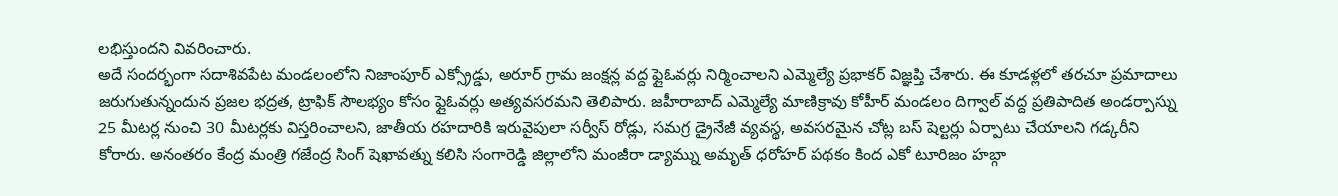లభిస్తుందని వివరించారు.
అదే సందర్భంగా సదాశివపేట మండలంలోని నిజాంపూర్ ఎక్స్రోడ్డు, అరూర్ గ్రామ జంక్షన్ల వద్ద ఫ్లైఓవర్లు నిర్మించాలని ఎమ్మెల్యే ప్రభాకర్ విజ్ఞప్తి చేశారు. ఈ కూడళ్లలో తరచూ ప్రమాదాలు జరుగుతున్నందున ప్రజల భద్రత, ట్రాఫిక్ సౌలభ్యం కోసం ఫ్లైఓవర్లు అత్యవసరమని తెలిపారు. జహీరాబాద్ ఎమ్మెల్యే మాణిక్రావు కోహీర్ మండలం దిగ్వాల్ వద్ద ప్రతిపాదిత అండర్పాస్ను 25 మీటర్ల నుంచి 30 మీటర్లకు విస్తరించాలని, జాతీయ రహదారికి ఇరువైపులా సర్వీస్ రోడ్లు, సమగ్ర డ్రైనేజీ వ్యవస్థ, అవసరమైన చోట్ల బస్ షెల్టర్లు ఏర్పాటు చేయాలని గడ్కరీని కోరారు. అనంతరం కేంద్ర మంత్రి గజేంద్ర సింగ్ షెఖావత్ను కలిసి సంగారెడ్డి జిల్లాలోని మంజీరా డ్యామ్ను అమృత్ ధరోహర్ పథకం కింద ఎకో టూరిజం హబ్గా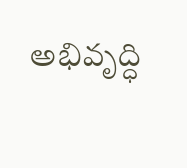అభివృద్ధి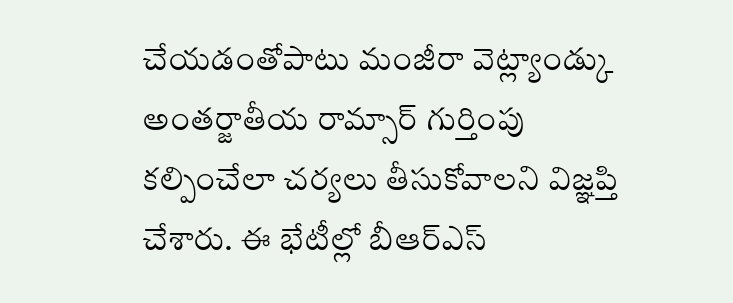చేయడంతోపాటు మంజీరా వెట్ల్యాండ్కు అంతర్జాతీయ రామ్సార్ గుర్తింపు కల్పించేలా చర్యలు తీసుకోవాలని విజ్ఞప్తి చేశారు. ఈ భేటీల్లో బీఆర్ఎస్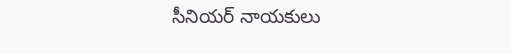సీనియర్ నాయకులు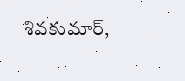శివకుమార్,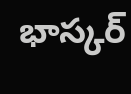భాస్కర్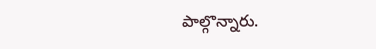పాల్గొన్నారు.